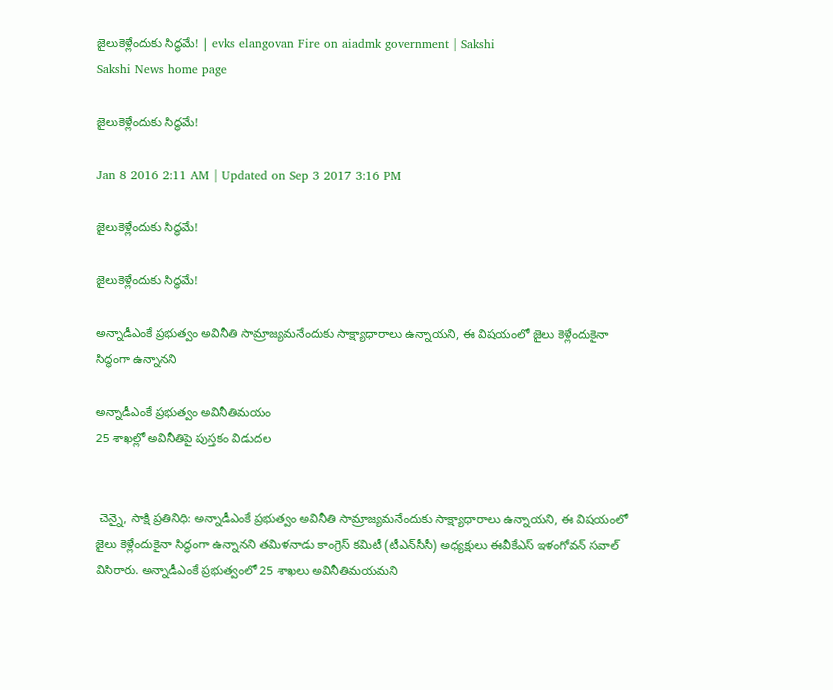జైలుకెళ్లేందుకు సిద్ధమే! | evks elangovan Fire on aiadmk government | Sakshi
Sakshi News home page

జైలుకెళ్లేందుకు సిద్ధమే!

Jan 8 2016 2:11 AM | Updated on Sep 3 2017 3:16 PM

జైలుకెళ్లేందుకు సిద్ధమే!

జైలుకెళ్లేందుకు సిద్ధమే!

అన్నాడీఎంకే ప్రభుత్వం అవినీతి సామ్రాజ్యమనేందుకు సాక్ష్యాధారాలు ఉన్నాయని, ఈ విషయంలో జైలు కెళ్లేందుకైనా సిద్ధంగా ఉన్నానని

అన్నాడీఎంకే ప్రభుత్వం అవినీతిమయం
25 శాఖల్లో అవినీతిపై పుస్తకం విడుదల


 చెన్నై, సాక్షి ప్రతినిధి: అన్నాడీఎంకే ప్రభుత్వం అవినీతి సామ్రాజ్యమనేందుకు సాక్ష్యాధారాలు ఉన్నాయని, ఈ విషయంలో జైలు కెళ్లేందుకైనా సిద్ధంగా ఉన్నానని తమిళనాడు కాంగ్రెస్ కమిటీ (టీఎన్‌సీసీ) అధ్యక్షులు ఈవీకేఎస్ ఇళంగోవన్ సవాల్ విసిరారు. అన్నాడీఎంకే ప్రభుత్వంలో 25 శాఖలు అవినీతిమయమని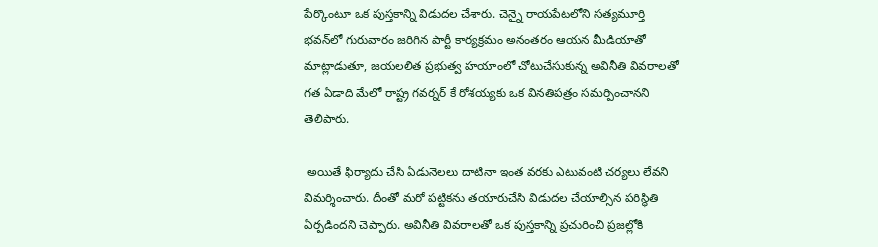పేర్కొంటూ ఒక పుస్తకాన్ని విడుదల చేశారు. చెన్నై రాయపేటలోని సత్యమూర్తి భవన్‌లో గురువారం జరిగిన పార్టీ కార్యక్రమం అనంతరం ఆయన మీడియాతో మాట్లాడుతూ, జయలలిత ప్రభుత్వ హయాంలో చోటుచేసుకున్న అవినీతి వివరాలతో గత ఏడాది మేలో రాష్ట్ర గవర్నర్ కే రోశయ్యకు ఒక వినతిపత్రం సమర్పించానని తెలిపారు.

 అయితే ఫిర్యాదు చేసి ఏడునెలలు దాటినా ఇంత వరకు ఎటువంటి చర్యలు లేవని విమర్శించారు. దీంతో మరో పట్టికను తయారుచేసి విడుదల చేయాల్సిన పరిస్థితి ఏర్పడిందని చెప్పారు. అవినీతి వివరాలతో ఒక పుస్తకాన్ని ప్రచురించి ప్రజల్లోకి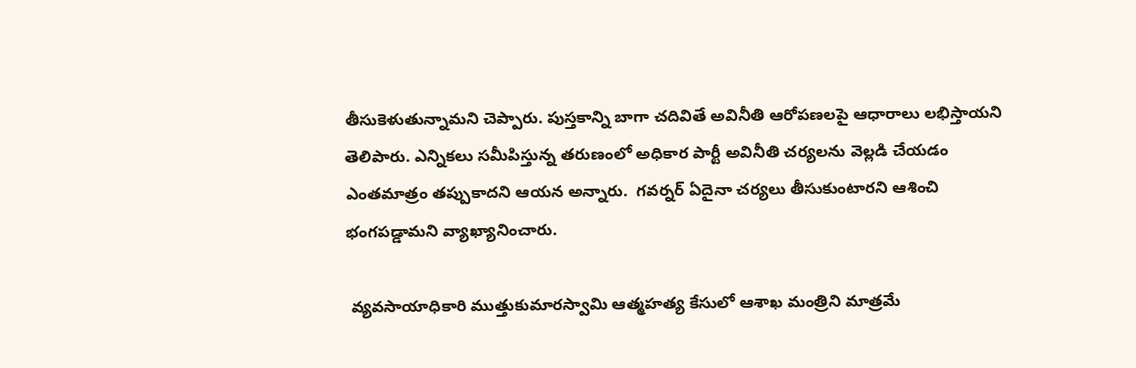తీసుకెళుతున్నామని చెప్పారు. పుస్తకాన్ని బాగా చదివితే అవినీతి ఆరోపణలపై ఆధారాలు లభిస్తాయని తెలిపారు. ఎన్నికలు సమీపిస్తున్న తరుణంలో అధికార పార్టీ అవినీతి చర్యలను వెల్లడి చేయడం ఎంతమాత్రం తప్పుకాదని ఆయన అన్నారు.  గవర్నర్ ఏదైనా చర్యలు తీసుకుంటారని ఆశించి భంగపడ్డామని వ్యాఖ్యానించారు.

 వ్యవసాయాధికారి ముత్తుకుమారస్వామి ఆత్మహత్య కేసులో ఆశాఖ మంత్రిని మాత్రమే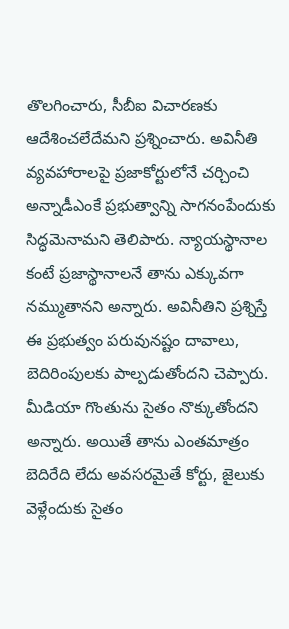తొలగించారు, సీబీఐ విచారణకు ఆదేశించలేదేమని ప్రశ్నించారు. అవినీతి వ్యవహారాలపై ప్రజాకోర్టులోనే చర్చించి అన్నాడీఎంకే ప్రభుత్వాన్ని సాగనంపేందుకు సిద్ధమెనామని తెలిపారు. న్యాయస్థానాల కంటే ప్రజాస్థానాలనే తాను ఎక్కువగా నమ్ముతానని అన్నారు. అవినీతిని ప్రశ్నిస్తే ఈ ప్రభుత్వం పరువునష్టం దావాలు, బెదిరింపులకు పాల్పడుతోందని చెప్పారు. మీడియా గొంతును సైతం నొక్కుతోందని అన్నారు. అయితే తాను ఎంతమాత్రం బెదిరేది లేదు అవసరమైతే కోర్టు, జైలుకు వెళ్లేందుకు సైతం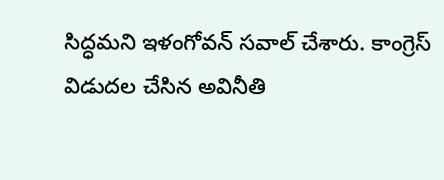సిద్ధమని ఇళంగోవన్ సవాల్ చేశారు. కాంగ్రెస్ విడుదల చేసిన అవినీతి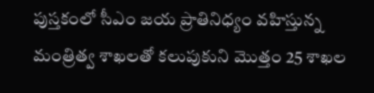పుస్తకంలో సీఎం జయ ప్రాతినిధ్యం వహిస్తున్న మంత్రిత్వ శాఖలతో కలుపుకుని మొత్తం 25 శాఖల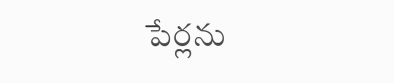పేర్లను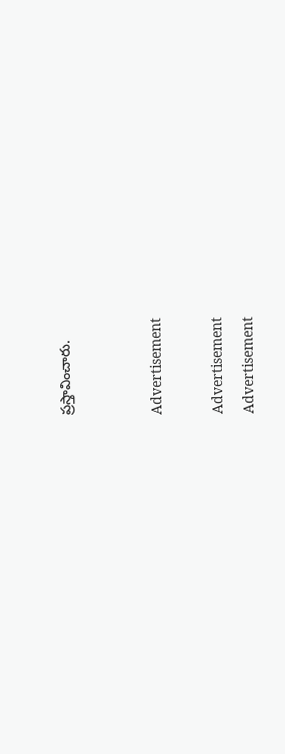ప్రస్తావించారు.


Advertisement

Advertisement
Advertisement